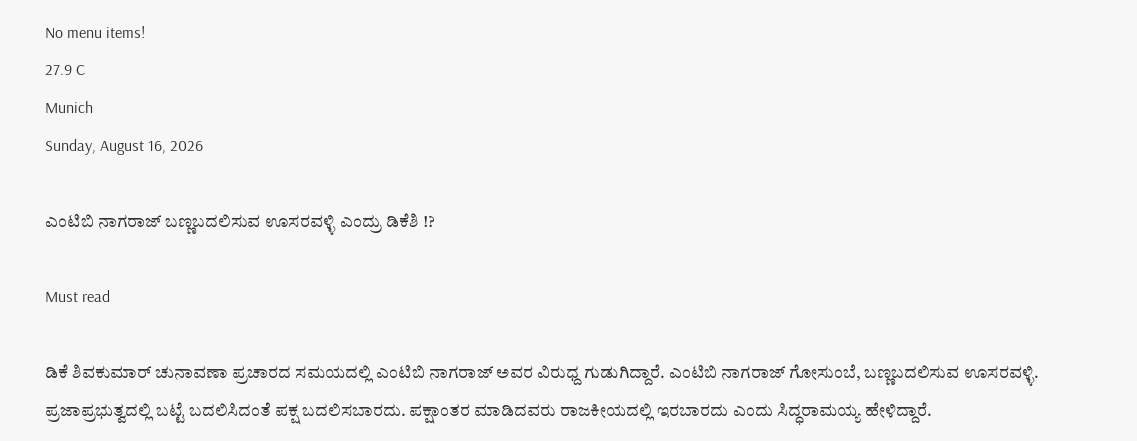No menu items!
27.9 C
Munich
Sunday, August 16, 2026

ಎಂಟಿಬಿ ನಾಗರಾಜ್ ಬಣ್ಣಬದಲಿಸುವ ಊಸರವಳ್ಳಿ ಎಂದ್ರು ಡಿಕೆಶಿ !?

Must read

ಡಿಕೆ ಶಿವಕುಮಾರ್ ಚುನಾವಣಾ ಪ್ರಚಾರದ ಸಮಯದಲ್ಲಿ ಎಂಟಿಬಿ ನಾಗರಾಜ್ ಅವರ ವಿರುಧ್ದ ಗುಡುಗಿದ್ದಾರೆ. ಎಂಟಿಬಿ ನಾಗರಾಜ್ ಗೋಸುಂಬೆ, ಬಣ್ಣಬದಲಿಸುವ ಊಸರವಳ್ಳಿ. ಪ್ರಜಾಪ್ರಭುತ್ವದಲ್ಲಿ ಬಟ್ಟೆ ಬದಲಿಸಿದಂತೆ ಪಕ್ಷ ಬದಲಿಸಬಾರದು. ಪಕ್ಷಾಂತರ ಮಾಡಿದವರು ರಾಜಕೀಯದಲ್ಲಿ ಇರಬಾರದು ಎಂದು ಸಿದ್ಧರಾಮಯ್ಯ ಹೇಳಿದ್ದಾರೆ.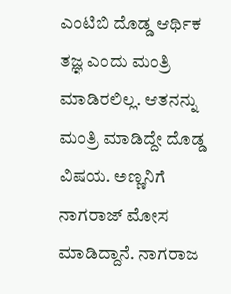ಎಂಟಿಬಿ ದೊಡ್ಡ ಆರ್ಥಿಕ ತಜ್ಞ ಎಂದು ಮಂತ್ರಿ ಮಾಡಿರಲಿಲ್ಲ. ಆತನನ್ನು ಮಂತ್ರಿ ಮಾಡಿದ್ದೇ ದೊಡ್ಡ ವಿಷಯ. ಅಣ್ಣನಿಗೆ ನಾಗರಾಜ್ ಮೋಸ ಮಾಡಿದ್ದಾನೆ. ನಾಗರಾಜ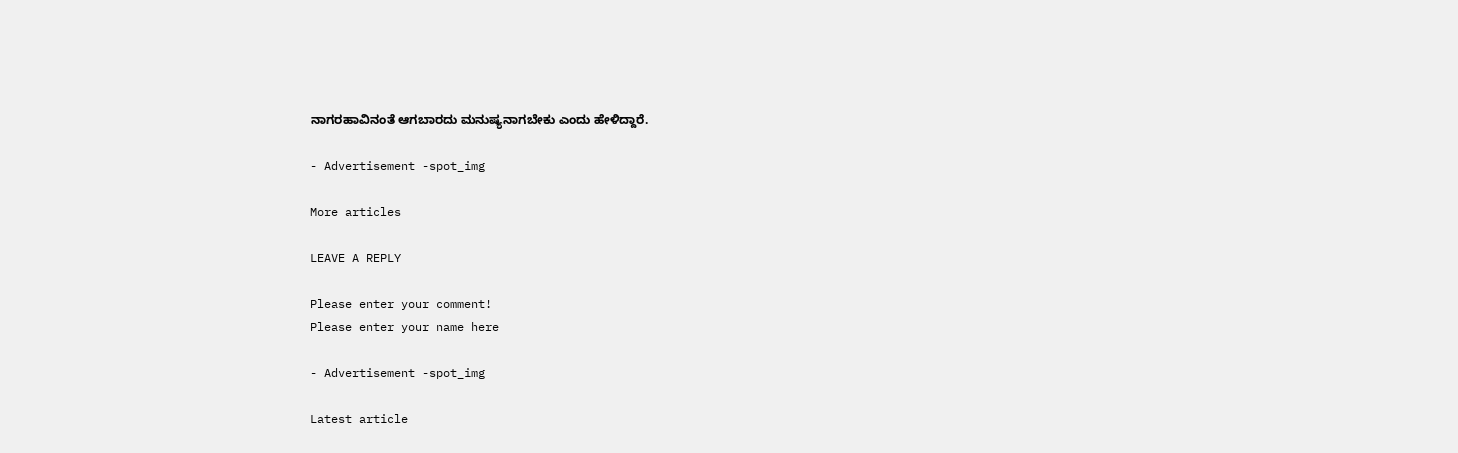ನಾಗರಹಾವಿನಂತೆ ಆಗಬಾರದು ಮನುಷ್ಯನಾಗಬೇಕು ಎಂದು ಹೇಳಿದ್ದಾರೆ.

- Advertisement -spot_img

More articles

LEAVE A REPLY

Please enter your comment!
Please enter your name here

- Advertisement -spot_img

Latest article